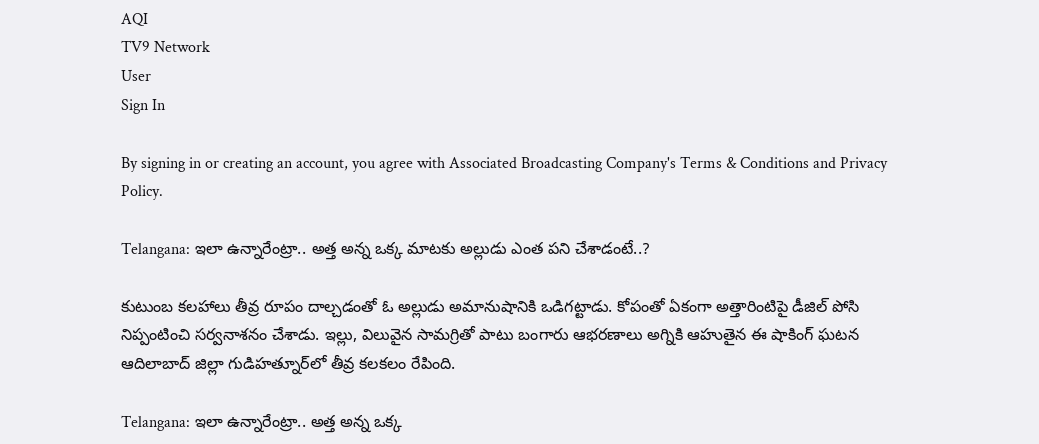AQI
TV9 Network
User
Sign In

By signing in or creating an account, you agree with Associated Broadcasting Company's Terms & Conditions and Privacy Policy.

Telangana: ఇలా ఉన్నారేంట్రా.. అత్త అన్న ఒక్క మాటకు అల్లుడు ఎంత పని చేశాడంటే..?

కుటుంబ కలహాలు తీవ్ర రూపం దాల్చడంతో ఓ అల్లుడు అమానుషానికి ఒడిగట్టాడు. కోపంతో ఏకంగా అత్తారింటిపై డీజిల్ పోసి నిప్పంటించి సర్వనాశనం చేశాడు. ఇల్లు, విలువైన సామగ్రితో పాటు బంగారు ఆభరణాలు అగ్నికి ఆహుతైన ఈ షాకింగ్ ఘటన ఆదిలాబాద్ జిల్లా గుడిహత్నూర్‌లో తీవ్ర కలకలం రేపింది.

Telangana: ఇలా ఉన్నారేంట్రా.. అత్త అన్న ఒక్క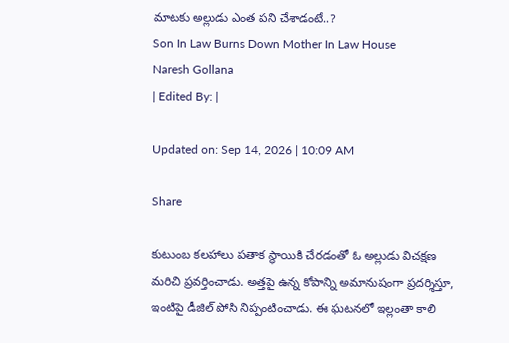మాటకు అల్లుడు ఎంత పని చేశాడంటే..?
Son In Law Burns Down Mother In Law House
Naresh Gollana
| Edited By: |

Updated on: Sep 14, 2026 | 10:09 AM

Share

కుటుంబ కలహాలు పతాక స్థాయికి చేరడంతో ఓ అల్లుడు విచక్షణ మరిచి ప్రవర్తించాడు. అత్తపై ఉన్న కోపాన్ని అమానుషంగా ప్రదర్శిస్తూ, ఇంటిపై డీజిల్ పోసి నిప్పంటించాడు. ఈ ఘటనలో ఇల్లంతా కాలి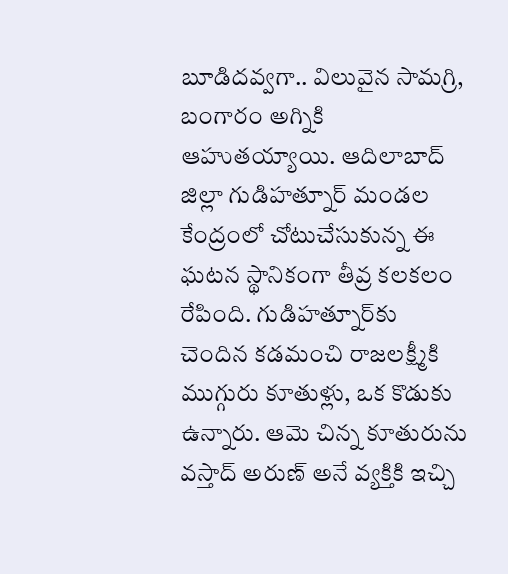బూడిదవ్వగా.. విలువైన సామగ్రి, బంగారం అగ్నికి ఆహుతయ్యాయి. ఆదిలాబాద్ జిల్లా గుడిహత్నూర్ మండల కేంద్రంలో చోటుచేసుకున్న ఈ ఘటన స్థానికంగా తీవ్ర కలకలం రేపింది. గుడిహత్నూర్‌కు చెందిన కడమంచి రాజలక్ష్మీకి ముగ్గురు కూతుళ్లు, ఒక కొడుకు ఉన్నారు. ఆమె చిన్న కూతురును వస్తాద్ అరుణ్ అనే వ్యక్తికి ఇచ్చి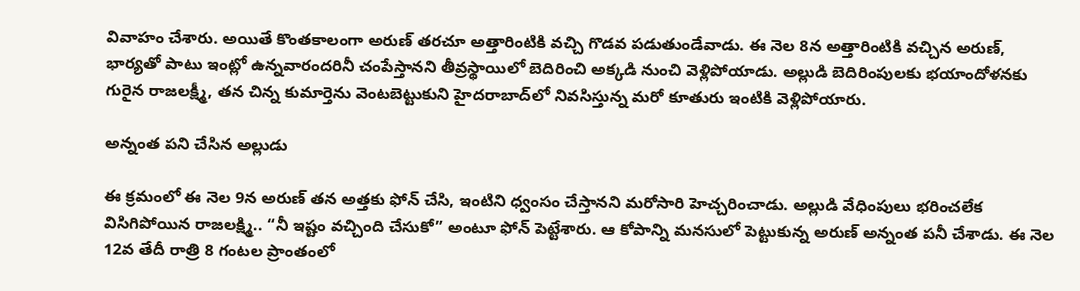వివాహం చేశారు. అయితే కొంతకాలంగా అరుణ్ తరచూ అత్తారింటికి వచ్చి గొడవ పడుతుండేవాడు. ఈ నెల 8న అత్తారింటికి వచ్చిన అరుణ్, భార్యతో పాటు ఇంట్లో ఉన్నవారందరినీ చంపేస్తానని తీవ్రస్థాయిలో బెదిరించి అక్కడి నుంచి వెళ్లిపోయాడు. అల్లుడి బెదిరింపులకు భయాందోళనకు గురైన రాజలక్ష్మీ, తన చిన్న కుమార్తెను వెంటబెట్టుకుని హైదరాబాద్‌లో నివసిస్తున్న మరో కూతురు ఇంటికి వెళ్లిపోయారు.

అన్నంత పని చేసిన అల్లుడు

ఈ క్రమంలో ఈ నెల 9న అరుణ్ తన అత్తకు ఫోన్ చేసి, ఇంటిని ధ్వంసం చేస్తానని మరోసారి హెచ్చరించాడు. అల్లుడి వేధింపులు భరించలేక విసిగిపోయిన రాజలక్ష్మి.. “నీ ఇష్టం వచ్చింది చేసుకో” అంటూ ఫోన్ పెట్టేశారు. ఆ కోపాన్ని మనసులో పెట్టుకున్న అరుణ్ అన్నంత పనీ చేశాడు. ఈ నెల 12వ తేదీ రాత్రి 8 గంటల ప్రాంతంలో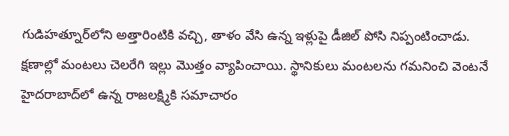గుడిహత్నూర్‌లోని అత్తారింటికి వచ్చి, తాళం వేసి ఉన్న ఇళ్లుపై డీజిల్ పోసి నిప్పంటించాడు. క్షణాల్లో మంటలు చెలరేగి ఇల్లు మొత్తం వ్యాపించాయి. స్థానికులు మంటలను గమనించి వెంటనే హైదరాబాద్‌లో ఉన్న రాజలక్ష్మికి సమాచారం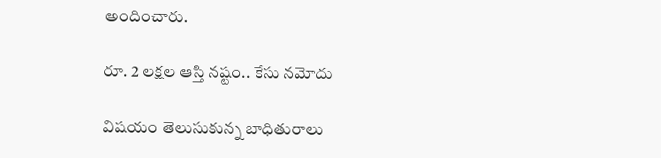అందించారు.

రూ. 2 లక్షల ఆస్తి నష్టం.. కేసు నమోదు

విషయం తెలుసుకున్న బాధితురాలు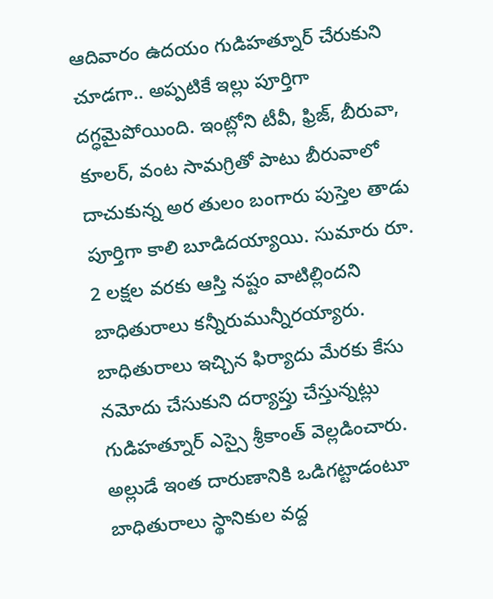ఆదివారం ఉదయం గుడిహత్నూర్‌ చేరుకుని చూడగా.. అప్పటికే ఇల్లు పూర్తిగా దగ్ధమైపోయింది. ఇంట్లోని టీవీ, ఫ్రిజ్, బీరువా, కూలర్, వంట సామగ్రితో పాటు బీరువాలో దాచుకున్న అర తులం బంగారు పుస్తెల తాడు పూర్తిగా కాలి బూడిదయ్యాయి. సుమారు రూ. 2 లక్షల వరకు ఆస్తి నష్టం వాటిల్లిందని బాధితురాలు కన్నీరుమున్నీరయ్యారు. బాధితురాలు ఇచ్చిన ఫిర్యాదు మేరకు కేసు నమోదు చేసుకుని దర్యాప్తు చేస్తున్నట్లు గుడిహత్నూర్ ఎస్సై శ్రీకాంత్ వెల్లడించారు. అల్లుడే ఇంత దారుణానికి ఒడిగట్టాడంటూ బాధితురాలు స్థానికుల వద్ద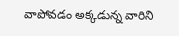వాపోవడం అక్కడున్న వారిని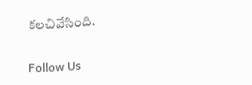కలచివేసింది.

Follow Us